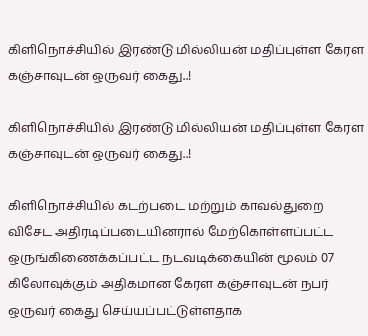கிளிநொச்சியில் இரண்டு மில்லியன் மதிப்புள்ள கேரள கஞ்சாவுடன் ஒருவர் கைது..!

கிளிநொச்சியில் இரண்டு மில்லியன் மதிப்புள்ள கேரள கஞ்சாவுடன் ஒருவர் கைது..!

கிளிநொச்சியில் கடற்படை மற்றும் காவல்துறை விசேட அதிரடிப்படையினரால் மேற்கொள்ளப்பட்ட ஒருங்கிணைக்கப்பட்ட நடவடிக்கையின் மூலம் 07 கிலோவுக்கும் அதிகமான கேரள கஞ்சாவுடன் நபர் ஒருவர் கைது செய்யப்பட்டுள்ளதாக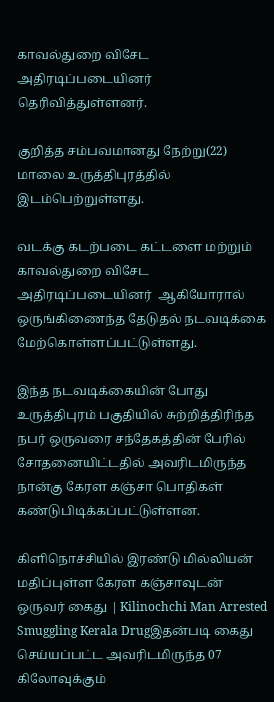காவல்துறை விசேட அதிரடிப்படையினர் தெரிவித்துள்ளனர்.

குறித்த சம்பவமானது நேற்று(22) மாலை உருத்திபுரத்தில் இடம்பெற்றுள்ளது.

வடக்கு கடற்படை கட்டளை மற்றும் காவல்துறை விசேட அதிரடிப்படையினர்  ஆகியோரால் ஒருங்கிணைந்த தேடுதல் நடவடிக்கை மேற்கொள்ளப்பட்டுள்ளது.

இந்த நடவடிக்கையின் போது உருத்திபுரம் பகுதியில் சுற்றித்திரிந்த நபர் ஒருவரை சந்தேகத்தின் பேரில் சோதனையிட்டதில் அவரிடமிருந்த நான்கு கேரள கஞ்சா பொதிகள் கண்டுபிடிக்கப்பட்டுள்ளன.

கிளிநொச்சியில் இரண்டு மில்லியன் மதிப்புள்ள கேரள கஞ்சாவுடன் ஒருவர் கைது | Kilinochchi Man Arrested Smuggling Kerala Drugஇதன்படி கைது செய்யப்பட்ட அவரிடமிருந்த 07 கிலோவுக்கும்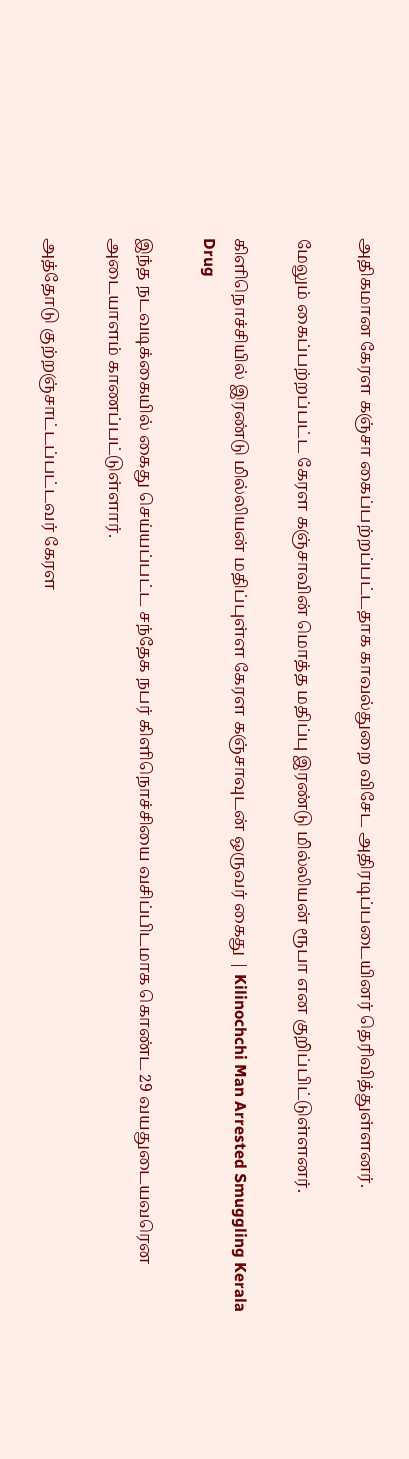அதிகமான கேரள கஞ்சா கைப்பற்றப்பட்டதாக காவல்துறை விசேட அதிரடிப்படையினர் தெரிவித்துள்ளனர்.

மேலும் கைப்பற்றப்பட்ட கேரள கஞ்சாவின் மொத்த மதிப்பு இரண்டு மில்லியன் ரூபா என குறிப்பிட்டுள்ளனர்.

கிளிநொச்சியில் இரண்டு மில்லியன் மதிப்புள்ள கேரள கஞ்சாவுடன் ஒருவர் கைது | Kilinochchi Man Arrested Smuggling Kerala Drug

இந்த நடவடிக்கையில் கைது செய்யப்பட்ட சந்தேக நபர் கிளிநொச்சியை வசிப்பிடமாக கொண்ட 29 வயதுடையவரென அடையாளம் காணப்பட்டுள்ளார்.

அத்தோடு குற்றஞ்சாட்டப்பட்டவர் கேரள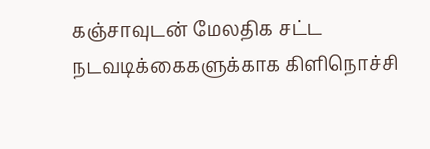கஞ்சாவுடன் மேலதிக சட்ட நடவடிக்கைகளுக்காக கிளிநொச்சி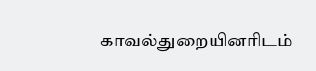காவல்துறையினரிடம்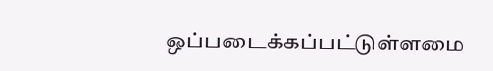ஒப்படைக்கப்பட்டுள்ளமை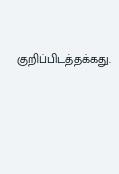குறிப்பிடத்தக்கது.